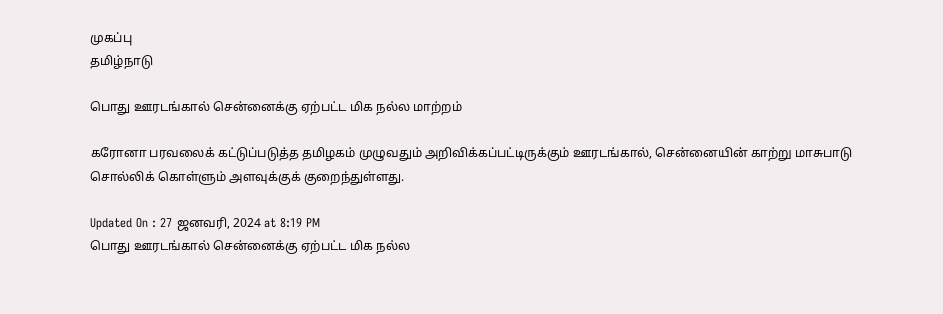முகப்பு
தமிழ்நாடு

பொது ஊரடங்கால் சென்னைக்கு ஏற்பட்ட மிக நல்ல மாற்றம்

கரோனா பரவலைக் கட்டுப்படுத்த தமிழகம் முழுவதும் அறிவிக்கப்பட்டிருக்கும் ஊரடங்கால், சென்னையின் காற்று மாசுபாடு சொல்லிக் கொள்ளும் அளவுக்குக் குறைந்துள்ளது.

Updated On : 27 ஜனவரி, 2024 at 8:19 PM
பொது ஊரடங்கால் சென்னைக்கு ஏற்பட்ட மிக நல்ல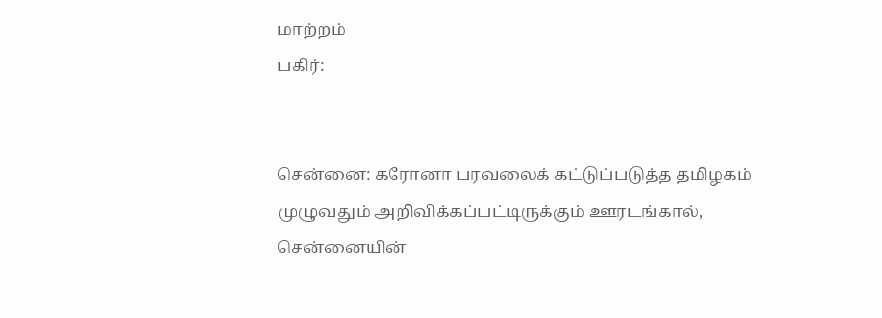மாற்றம்
பகிர்:


சென்னை: கரோனா பரவலைக் கட்டுப்படுத்த தமிழகம் முழுவதும் அறிவிக்கப்பட்டிருக்கும் ஊரடங்கால், சென்னையின்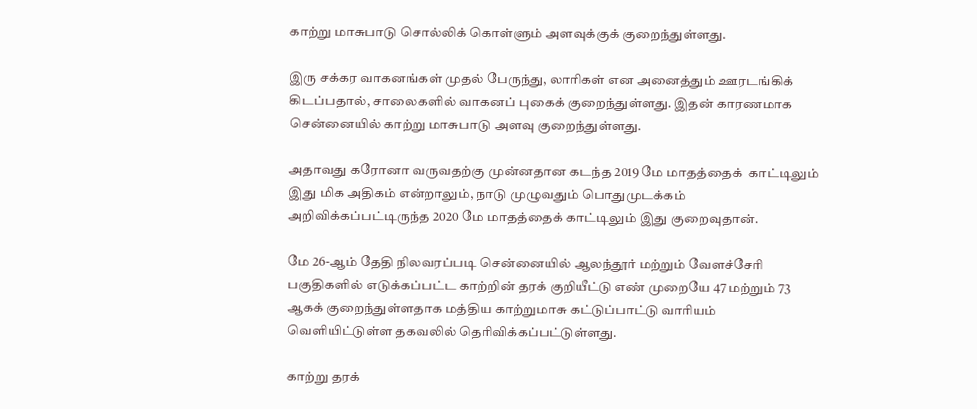காற்று மாசுபாடு சொல்லிக் கொள்ளும் அளவுக்குக் குறைந்துள்ளது.

இரு சக்கர வாகனங்கள் முதல் பேருந்து, லாரிகள் என அனைத்தும் ஊரடங்கிக் கிடப்பதால், சாலைகளில் வாகனப் புகைக் குறைந்துள்ளது. இதன் காரணமாக சென்னையில் காற்று மாசுபாடு அளவு குறைந்துள்ளது.

அதாவது கரோனா வருவதற்கு முன்னதான கடந்த 2019 மே மாதத்தைக்  காட்டிலும் இது மிக அதிகம் என்றாலும், நாடு முழுவதும் பொதுமுடக்கம் அறிவிக்கப்பட்டிருந்த 2020 மே மாதத்தைக் காட்டிலும் இது குறைவுதான்.

மே 26-ஆம் தேதி நிலவரப்படி சென்னையில் ஆலந்தூர் மற்றும் வேளச்சேரி பகுதிகளில் எடுக்கப்பட்ட காற்றின் தரக் குறியீட்டு எண் முறையே 47 மற்றும் 73 ஆகக் குறைந்துள்ளதாக மத்திய காற்றுமாசு கட்டுப்பாட்டு வாரியம் வெளியிட்டுள்ள தகவலில் தெரிவிக்கப்பட்டுள்ளது.

காற்று தரக்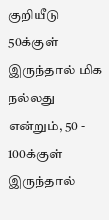குறியீடு 50க்குள் இருந்தால் மிக நல்லது என்றும், 50 - 100க்குள் இருந்தால்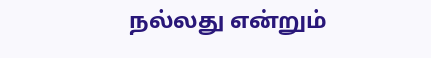நல்லது என்றும்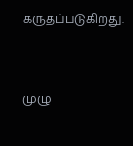கருதப்படுகிறது.


முழு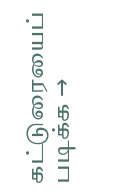கட்டுரையைப் படிக்க →